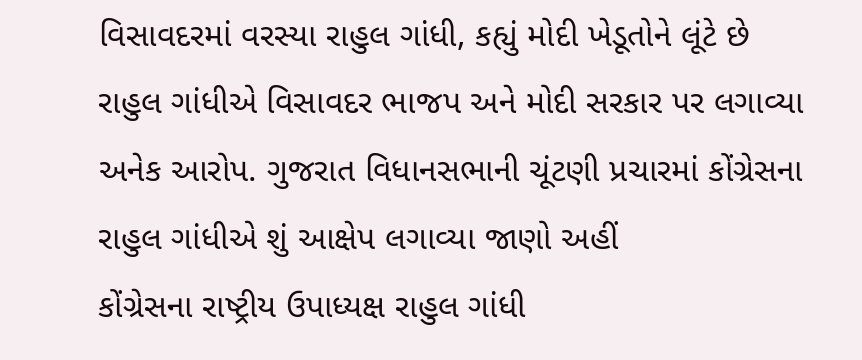વિસાવદરમાં વરસ્યા રાહુલ ગાંધી, કહ્યું મોદી ખેડૂતોને લૂંટે છે
રાહુલ ગાંધીએ વિસાવદર ભાજપ અને મોદી સરકાર પર લગાવ્યા અનેક આરોપ. ગુજરાત વિધાનસભાની ચૂંટણી પ્રચારમાં કોંગ્રેસના રાહુલ ગાંધીએ શું આક્ષેપ લગાવ્યા જાણો અહીં
કોંગ્રેસના રાષ્ટ્રીય ઉપાધ્યક્ષ રાહુલ ગાંધી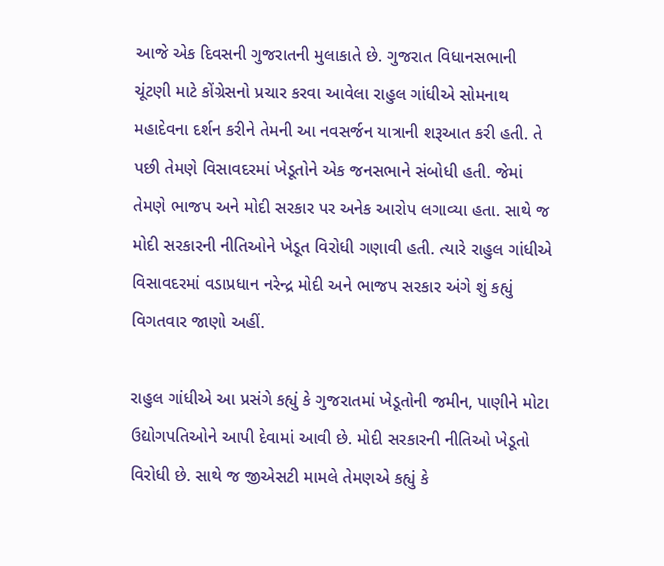આજે એક દિવસની ગુજરાતની મુલાકાતે છે. ગુજરાત વિધાનસભાની ચૂંટણી માટે કોંગ્રેસનો પ્રચાર કરવા આવેલા રાહુલ ગાંધીએ સોમનાથ મહાદેવના દર્શન કરીને તેમની આ નવસર્જન યાત્રાની શરૂઆત કરી હતી. તે પછી તેમણે વિસાવદરમાં ખેડૂતોને એક જનસભાને સંબોધી હતી. જેમાં તેમણે ભાજપ અને મોદી સરકાર પર અનેક આરોપ લગાવ્યા હતા. સાથે જ મોદી સરકારની નીતિઓને ખેડૂત વિરોધી ગણાવી હતી. ત્યારે રાહુલ ગાંધીએ વિસાવદરમાં વડાપ્રધાન નરેન્દ્ર મોદી અને ભાજપ સરકાર અંગે શું કહ્યું વિગતવાર જાણો અહીં.

રાહુલ ગાંધીએ આ પ્રસંગે કહ્યું કે ગુજરાતમાં ખેડૂતોની જમીન, પાણીને મોટા ઉદ્યોગપતિઓને આપી દેવામાં આવી છે. મોદી સરકારની નીતિઓ ખેડૂતો વિરોધી છે. સાથે જ જીએસટી મામલે તેમણએ કહ્યું કે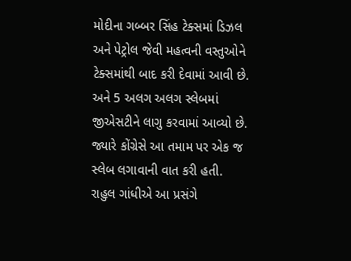મોદીના ગબ્બર સિંહ ટેક્સમાં ડિઝલ અને પેટ્રોલ જેવી મહત્વની વસ્તુઓને ટેક્સમાંથી બાદ કરી દેવામાં આવી છે. અને 5 અલગ અલગ સ્લેબમાં જીએસટીને લાગુ કરવામાં આવ્યો છે. જ્યારે કોંગ્રેસે આ તમામ પર એક જ સ્લેબ લગાવાની વાત કરી હતી.
રાહુલ ગાંધીએ આ પ્રસંગે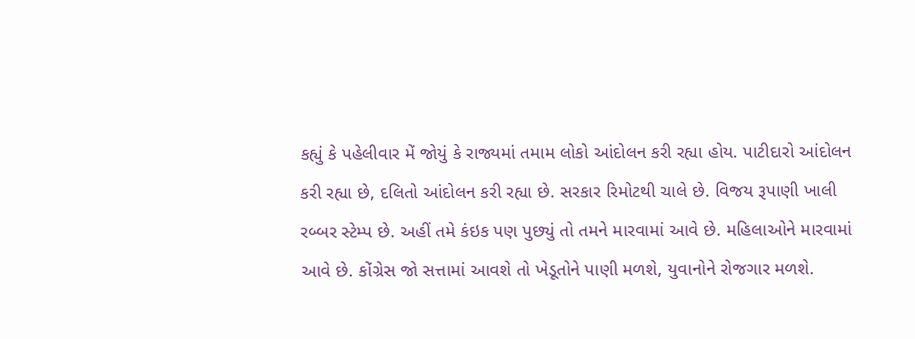કહ્યું કે પહેલીવાર મેં જોયું કે રાજ્યમાં તમામ લોકો આંદોલન કરી રહ્યા હોય. પાટીદારો આંદોલન કરી રહ્યા છે, દલિતો આંદોલન કરી રહ્યા છે. સરકાર રિમોટથી ચાલે છે. વિજય રૂપાણી ખાલી રબ્બર સ્ટેમ્પ છે. અહીં તમે કંઇક પણ પુછ્યું તો તમને મારવામાં આવે છે. મહિલાઓને મારવામાં આવે છે. કોંગ્રેસ જો સત્તામાં આવશે તો ખેડૂતોને પાણી મળશે, યુવાનોને રોજગાર મળશે.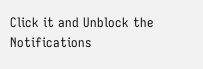Click it and Unblock the Notifications